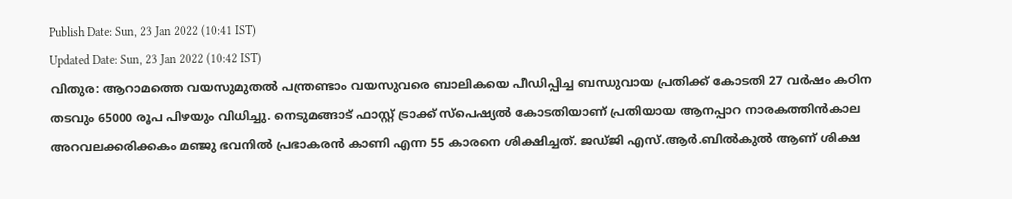Publish Date: Sun, 23 Jan 2022 (10:41 IST)
Updated Date: Sun, 23 Jan 2022 (10:42 IST)
വിതുര: ആറാമത്തെ വയസുമുതൽ പന്ത്രണ്ടാം വയസുവരെ ബാലികയെ പീഡിപ്പിച്ച ബന്ധുവായ പ്രതിക്ക് കോടതി 27 വർഷം കഠിന തടവും 65000 രൂപ പിഴയും വിധിച്ചു. നെടുമങ്ങാട് ഫാസ്റ്റ് ട്രാക്ക് സ്പെഷ്യൽ കോടതിയാണ് പ്രതിയായ ആനപ്പാറ നാരകത്തിൻകാല അറവലക്കരിക്കകം മഞ്ജു ഭവനിൽ പ്രഭാകരൻ കാണി എന്ന 55 കാരനെ ശിക്ഷിച്ചത്. ജഡ്ജി എസ്.ആർ.ബിൽകുൽ ആണ് ശിക്ഷ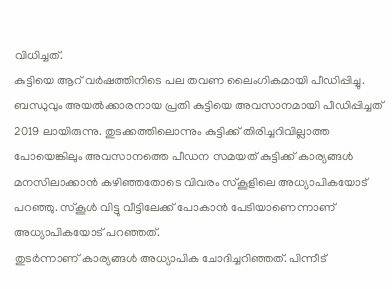വിധിച്ചത്.
കുട്ടിയെ ആറ് വർഷത്തിനിടെ പല തവണ ലൈംഗികമായി പീഡിപ്പിച്ചു. ബന്ധുവും അയൽക്കാരനായ പ്രതി കുട്ടിയെ അവസാനമായി പീഡിപ്പിച്ചത് 2019 ലായിരുന്നു. തുടക്കത്തിലൊന്നും കുട്ടിക്ക് തിരിച്ചറിവില്ലാത്ത പോയെങ്കിലും അവസാനത്തെ പീഡന സമയത് കുട്ടിക്ക് കാര്യങ്ങൾ മനസിലാക്കാൻ കഴിഞ്ഞതോടെ വിവരം സ്കൂളിലെ അധ്യാപികയോട് പറഞ്ഞു. സ്കൂൾ വിട്ടു വീട്ടിലേക്ക് പോകാൻ പേടിയാണെന്നാണ് അധ്യാപികയോട് പറഞ്ഞത്.
തുടർന്നാണ് കാര്യങ്ങൾ അധ്യാപിക ചോദിച്ചറിഞ്ഞത്. പിന്നീട്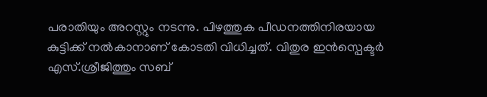പരാതിയും അറസ്റ്റും നടന്നു. പിഴത്തുക പീഡനത്തിനിരയായ കുട്ടിക്ക് നൽകാനാണ് കോടതി വിധിച്ചത്. വിതുര ഇൻസ്പെക്ടർ എസ്.ശ്രീജിത്തും സബ്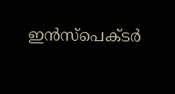ഇൻസ്പെക്ടർ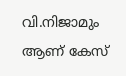വി.നിജാമും ആണ് കേസ്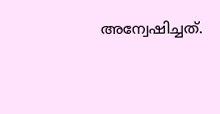അന്വേഷിച്ചത്.